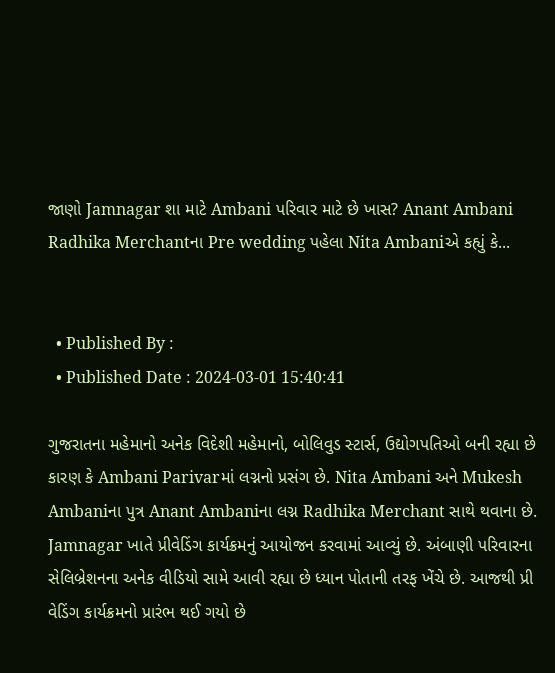જાણો Jamnagar શા માટે Ambani પરિવાર માટે છે ખાસ? Anant Ambani Radhika Merchantના Pre wedding પહેલા Nita Ambaniએ કહ્યું કે...


  • Published By :
  • Published Date : 2024-03-01 15:40:41

ગુજરાતના મહેમાનો અનેક વિદેશી મહેમાનો, બોલિવુડ સ્ટાર્સ, ઉદ્યોગપતિઓ બની રહ્યા છે કારણ કે Ambani Parivarમાં લગ્નનો પ્રસંગ છે. Nita Ambani અને Mukesh Ambaniના પુત્ર Anant Ambaniના લગ્ન Radhika Merchant સાથે થવાના છે. Jamnagar ખાતે પ્રીવેડિંગ કાર્યક્રમનું આયોજન કરવામાં આવ્યું છે. અંબાણી પરિવારના સેલિબ્રેશનના અનેક વીડિયો સામે આવી રહ્યા છે ધ્યાન પોતાની તરફ ખેંચે છે. આજથી પ્રી વેડિંગ કાર્યક્રમનો પ્રારંભ થઈ ગયો છે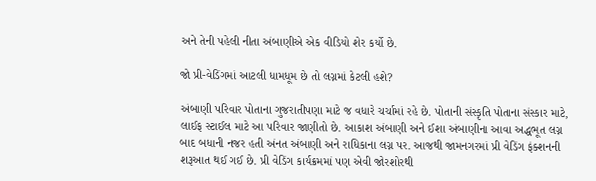અને તેની પહેલી નીતા અંબાણીએ એક વીડિયો શેર કર્યો છે.

જો પ્રી-વેડિંગમાં આટલી ધામધૂમ છે તો લગ્નમાં કેટલી હશે?

અંબાણી પરિવાર પોતાના ગુજરાતીપણા માટે જ વધારે ચર્ચામાં રહે છે. પોતાની સંસ્કૃતિ પોતાના સંસ્કાર માટે, લાઈફ સ્ટાઈલ માટે આ પરિવાર જાણીતો છે. આકાશ અંબાણી અને ઈશા અંબાણીના આવા અદ્ધભૂત લગ્ન બાદ બધાની નજર હતી અંનત અંબાણી અને રાધિકાના લગ્ન પર. આજથી જામનગરમાં પ્રી વેડિંગ ફંક્શનની શરૂઆત થઈ ગઈ છે. પ્રી વેડિંગ કાર્યક્રમમાં પણ એવી જોરશોરથી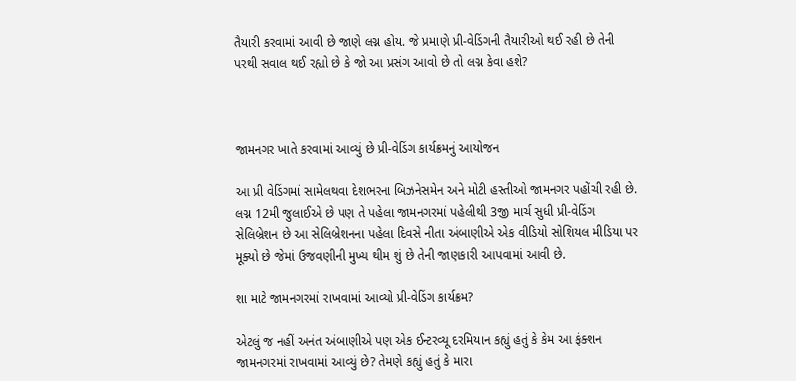તૈયારી કરવામાં આવી છે જાણે લગ્ન હોય. જે પ્રમાણે પ્રી-વેડિંગની તૈયારીઓ થઈ રહી છે તેની પરથી સવાલ થઈ રહ્યો છે કે જો આ પ્રસંગ આવો છે તો લગ્ન કેવા હશે?



જામનગર ખાતે કરવામાં આવ્યું છે પ્રી-વેડિંગ કાર્યક્રમનું આયોજન

આ પ્રી વેડિંગમાં સામેલથવા દેશભરના બિઝનેસમેન અને મોટી હસ્તીઓ જામનગર પહોંચી રહી છે. લગ્ન 12મી જુલાઈએ છે પણ તે પહેલા જામનગરમાં પહેલીથી 3જી માર્ચ સુધી પ્રી-વેડિંગ સેલિબ્રેશન છે આ સેલિબ્રેશનના પહેલા દિવસે નીતા અંબાણીએ એક વીડિયો સોશિયલ મીડિયા પર મૂક્યો છે જેમાં ઉજવણીની મુખ્ય થીમ શું છે તેની જાણકારી આપવામાં આવી છે.

શા માટે જામનગરમાં રાખવામાં આવ્યો પ્રી-વેડિંગ કાર્યક્રમ?

એટલું જ નહીં અનંત અંબાણીએ પણ એક ઈન્ટરવ્યૂ દરમિયાન કહ્યું હતું કે કેમ આ ફંક્શન જામનગરમાં રાખવામાં આવ્યું છે? તેમણે કહ્યું હતું કે મારા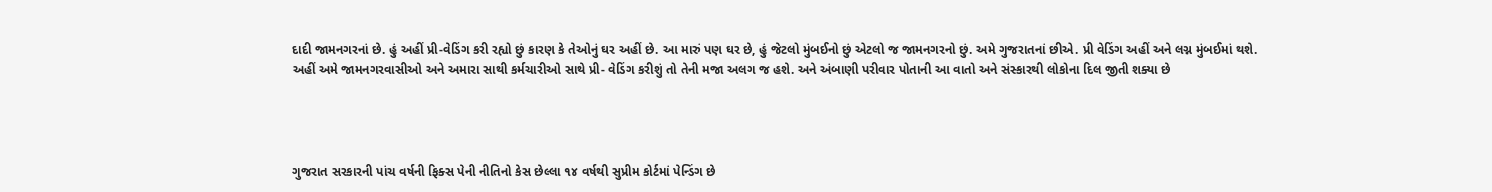દાદી જામનગરનાં છે. હું અહીં પ્રી-વેડિંગ કરી રહ્યો છું કારણ કે તેઓનું ઘર અહીં છે. આ મારું પણ ઘર છે, હું જેટલો મુંબઈનો છું એટલો જ જામનગરનો છું. અમે ગુજરાતનાં છીએ. પ્રી વેડિંગ અહીં અને લગ્ન મુંબઈમાં થશે. અહીં અમે જામનગરવાસીઓ અને અમારા સાથી કર્મચારીઓ સાથે પ્રી- વેડિંગ કરીશું તો તેની મજા અલગ જ હશે. અને અંબાણી પરીવાર પોતાની આ વાતો અને સંસ્કારથી લોકોના દિલ જીતી શક્યા છે




ગુજરાત સરકારની પાંચ વર્ષની ફિક્સ પેની નીતિનો કેસ છેલ્લા ૧૪ વર્ષથી સુપ્રીમ કોર્ટમાં પેન્ડિંગ છે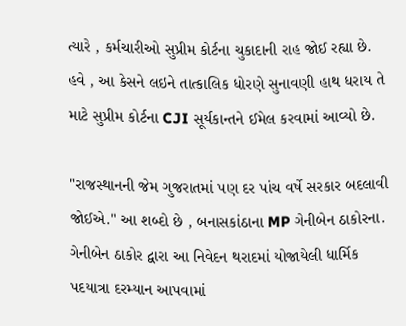ત્યારે , કર્મચારીઓ સુપ્રીમ કોર્ટના ચુકાદાની રાહ જોઈ રહ્યા છે. હવે , આ કેસને લઇને તાત્કાલિક ધોરણે સુનાવણી હાથ ધરાય તે માટે સુપ્રીમ કોર્ટના CJI સૂર્યકાન્તને ઈમેલ કરવામાં આવ્યો છે.

"રાજસ્થાનની જેમ ગુજરાતમાં પણ દર પાંચ વર્ષે સરકાર બદલાવી જોઈએ." આ શબ્દો છે , બનાસકાંઠાના MP ગેનીબેન ઠાકોરના. ગેનીબેન ઠાકોર દ્વારા આ નિવેદન થરાદમાં યોજાયેલી ધાર્મિક પદયાત્રા દરમ્યાન આપવામાં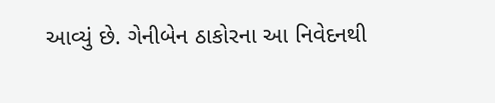આવ્યું છે. ગેનીબેન ઠાકોરના આ નિવેદનથી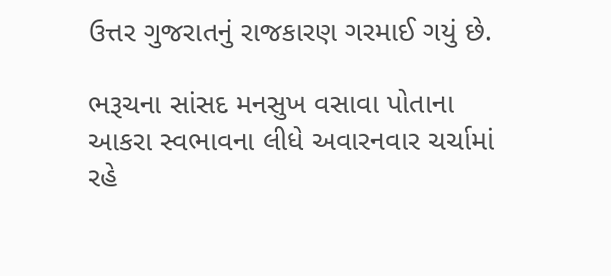ઉત્તર ગુજરાતનું રાજકારણ ગરમાઈ ગયું છે.

ભરૂચના સાંસદ મનસુખ વસાવા પોતાના આકરા સ્વભાવના લીધે અવારનવાર ચર્ચામાં રહે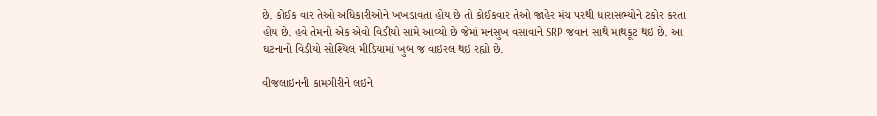છે. કોઈક વાર તેઓ અધિકારીઓને ખખડાવતા હોય છે તો કોઈકવાર તેઓ જાહેર મંચ પરથી ધારાસભ્યોને ટકોર કરતા હોય છે. હવે તેમનો એક એવો વિડીયો સામે આવ્યો છે જેમાં મનસુખ વસાવાને SRP જવાન સાથે માથકૂટ થઇ છે. આ ઘટનાનો વિડીયો સોશ્યિલ મીડિયામાં ખુબ જ વાઇરલ થઇ રહ્યો છે.

વીજલાઇનની કામગીરીને લઇને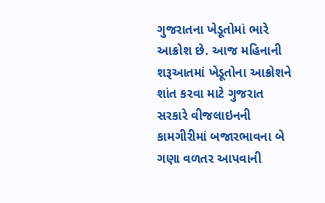ગુજરાતના ખેડૂતોમાં ભારે આક્રોશ છે. આજ મહિનાની શરૂઆતમાં ખેડૂતોના આક્રોશને શાંત કરવા માટે ગુજરાત સરકારે વીજલાઇનની કામગીરીમાં બજારભાવના બે ગણા વળતર આપવાની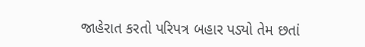જાહેરાત કરતો પરિપત્ર બહાર પડ્યો તેમ છતાં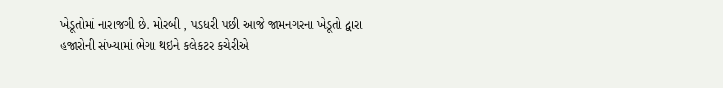ખેડૂતોમાં નારાજગી છે. મોરબી , પડધરી પછી આજે જામનગરના ખેડૂતો દ્વારા હજારોની સંખ્યામાં ભેગા થઇને કલેકટર કચેરીએ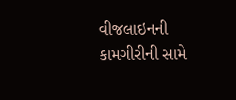વીજલાઇનની કામગીરીની સામે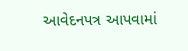આવેદનપત્ર આપવામાં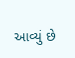આવ્યું છે